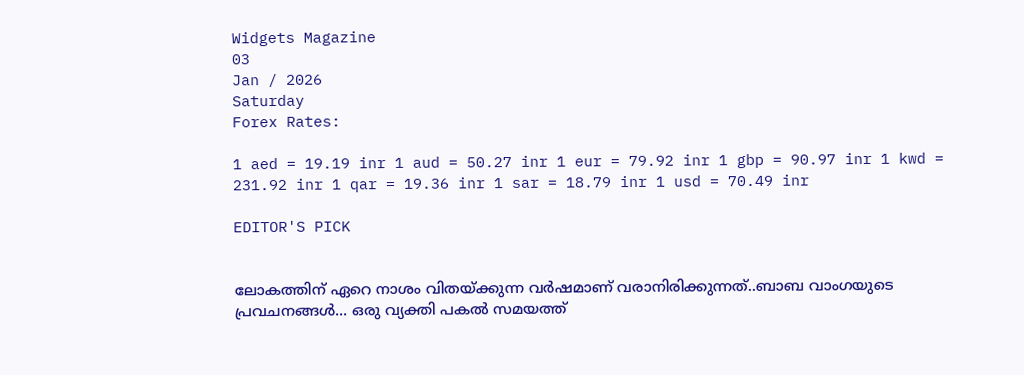Widgets Magazine
03
Jan / 2026
Saturday
Forex Rates:

1 aed = 19.19 inr 1 aud = 50.27 inr 1 eur = 79.92 inr 1 gbp = 90.97 inr 1 kwd = 231.92 inr 1 qar = 19.36 inr 1 sar = 18.79 inr 1 usd = 70.49 inr

EDITOR'S PICK


ലോകത്തിന് ഏറെ നാശം വിതയ്ക്കുന്ന വർഷമാണ് വരാനിരിക്കുന്നത്..ബാബ വാംഗയുടെ പ്രവചനങ്ങൾ... ഒരു വ്യക്തി പകൽ സമയത്ത്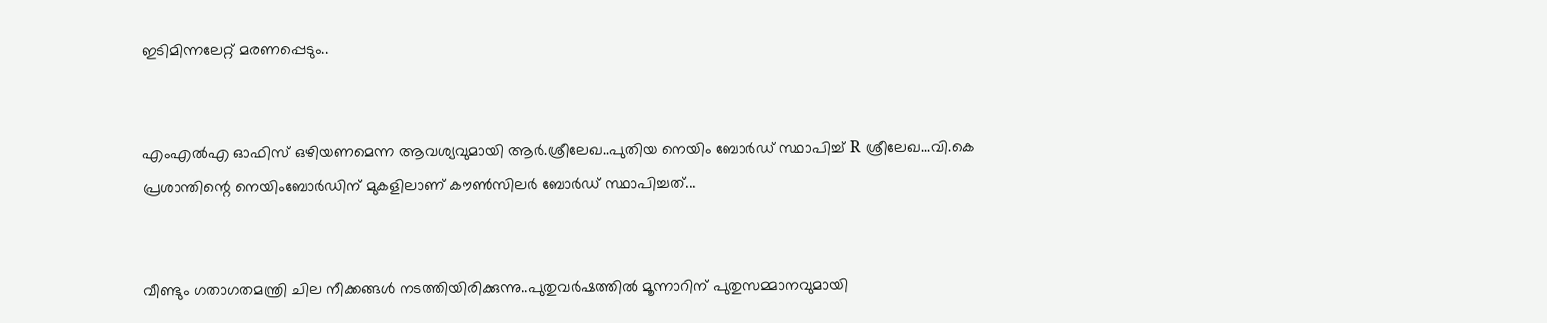ഇടിമിന്നലേറ്റ് മരണപ്പെടും..


എംഎല്‍എ ഓഫിസ് ഒഴിയണമെന്ന ആവശ്യവുമായി ആര്‍.ശ്രീലേഖ..പുതിയ നെയിം ബോർഡ് സ്ഥാപിച്ച് R ശ്രീലേഖ...വി.കെ പ്രശാന്തിന്റെ നെയിംബോർഡിന് മുകളിലാണ് കൗൺസിലർ ബോർഡ് സ്ഥാപിച്ചത്...


വീണ്ടും ഗതാഗതമന്ത്രി ചില നീക്കങ്ങൾ നടത്തിയിരിക്കുന്നു..പുതുവർഷത്തിൽ മൂന്നാറിന് പുതുസമ്മാനവുമായി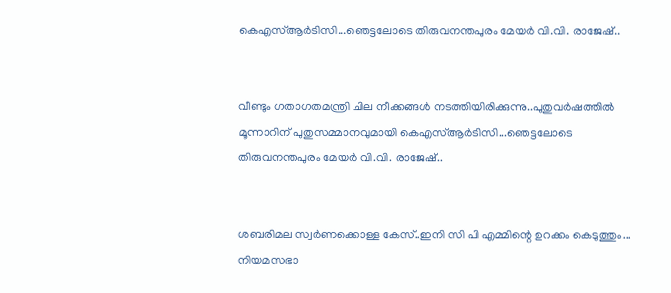കെഎസ്ആർടിസി...ഞെട്ടലോടെ തിരുവനന്തപുരം മേയർ വി.വി. രാജേഷ്..


വീണ്ടും ഗതാഗതമന്ത്രി ചില നീക്കങ്ങൾ നടത്തിയിരിക്കുന്നു..പുതുവർഷത്തിൽ മൂന്നാറിന് പുതുസമ്മാനവുമായി കെഎസ്ആർടിസി...ഞെട്ടലോടെ തിരുവനന്തപുരം മേയർ വി.വി. രാജേഷ്..


ശബരിമല സ്വർണക്കൊള്ള കേസ്..ഇനി സി പി എമ്മിന്റെ ഉറക്കം കെടുത്തും... നിയമസഭാ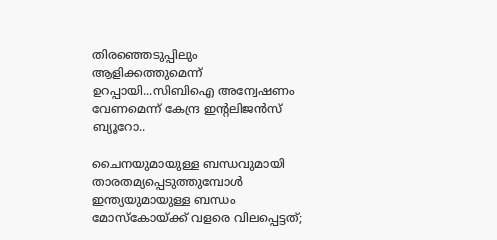തിരഞ്ഞെടുപ്പിലും ആളിക്കത്തുമെന്ന് ഉറപ്പായി...സിബിഐ അന്വേഷണം വേണമെന്ന് കേന്ദ്ര ഇന്റലിജൻസ് ബ്യൂറോ..

ചൈനയുമായുള്ള ബന്ധവുമായി താരതമ്യപ്പെടുത്തുമ്പോൾ ഇന്ത്യയുമായുള്ള ബന്ധം മോസ്കോയ്ക്ക് വളരെ വിലപ്പെട്ടത്;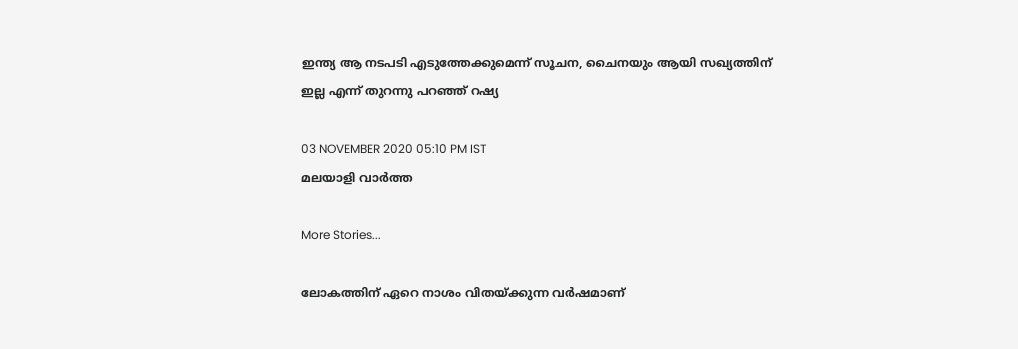ഇന്ത്യ ആ നടപടി എടുത്തേക്കുമെന്ന് സൂചന, ചൈനയും ആയി സഖ്യത്തിന് ഇല്ല എന്ന് തുറന്നു പറഞ്ഞ് റഷ്യ

03 NOVEMBER 2020 05:10 PM IST
മലയാളി വാര്‍ത്ത

More Stories...

ലോകത്തിന് ഏറെ നാശം വിതയ്ക്കുന്ന വർഷമാണ്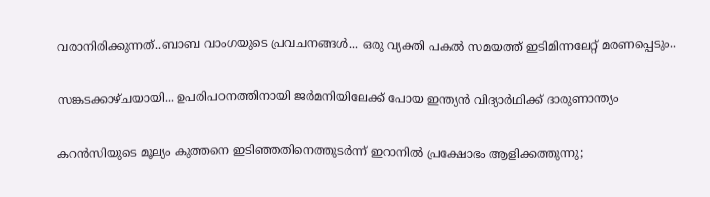വരാനിരിക്കുന്നത്..ബാബ വാംഗയുടെ പ്രവചനങ്ങൾ... ഒരു വ്യക്തി പകൽ സമയത്ത് ഇടിമിന്നലേറ്റ് മരണപ്പെടും..

സങ്കടക്കാഴ്ചയായി... ഉപരിപഠനത്തിനായി ജർമനിയിലേക്ക് പോയ ഇന്ത്യൻ വിദ്യാർഥിക്ക് ദാരുണാന്ത്യം

കറന്‍സിയുടെ മൂല്യം കുത്തനെ ഇടിഞ്ഞതിനെത്തുടര്‍ന്ന് ഇറാനില്‍ പ്രക്ഷോഭം ആളിക്കത്തുന്നു;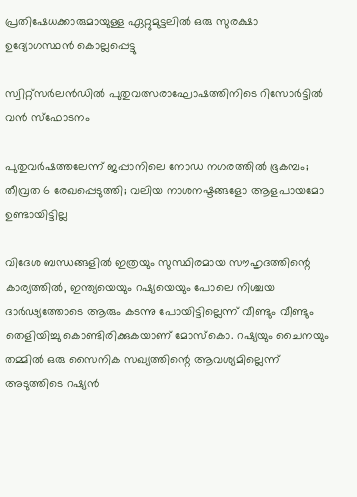പ്രതിഷേധക്കാരുമായുള്ള ഏറ്റുമുട്ടലില്‍ ഒരു സുരക്ഷാ ഉദ്യോഗസ്ഥന്‍ കൊല്ലപ്പെട്ടു

സ്വിറ്റ്‌സര്‍ലന്‍ഡില്‍ പുതുവത്സരാഘോഷത്തിനിടെ റിസോര്‍ട്ടില്‍ വന്‍ സ്‌ഫോടനം

പുതുവർഷത്തലേന്ന് ജപ്പാനിലെ നോഡ നഗരത്തിൽ ഭൂകമ്പം; തീവ്രത 6 രേഖപ്പെടുത്തി; വലിയ നാശനഷ്ടങ്ങളോ ആളപായമോ ഉണ്ടായിട്ടില്ല

വിദേശ ബന്ധങ്ങളിൽ ഇത്രയും സുസ്ഥിരമായ സൗഹൃദത്തിന്റെ കാര്യത്തിൽ, ഇന്ത്യയെയും റഷ്യയെയും പോലെ നിശ്ചയ ദാർഢ്യത്തോടെ ആരും കടന്നു പോയിട്ടില്ലെന്ന് വീണ്ടും വീണ്ടും തെളിയിച്ചു കൊണ്ടിരിക്കുകയാണ് മോസ്കൊ. റഷ്യയും ചൈനയും തമ്മിൽ ഒരു സൈനിക സഖ്യത്തിന്റെ ആവശ്യമില്ലെന്ന് അടുത്തിടെ റഷ്യൻ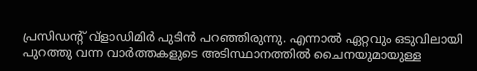പ്രസിഡന്റ് വ്‌ളാഡിമിർ പുടിൻ പറഞ്ഞിരുന്നു. എന്നാൽ ഏറ്റവും ഒടുവിലായി പുറത്തു വന്ന വാർത്തകളുടെ അടിസ്ഥാനത്തിൽ ചൈനയുമായുള്ള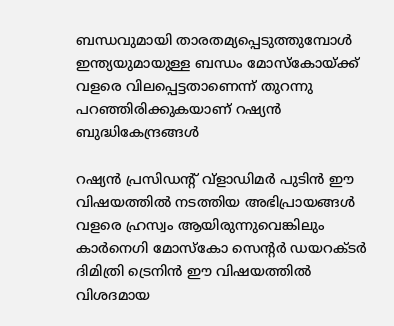ബന്ധവുമായി താരതമ്യപ്പെടുത്തുമ്പോൾ ഇന്ത്യയുമായുള്ള ബന്ധം മോസ്കോയ്ക്ക് വളരെ വിലപ്പെട്ടതാണെന്ന് തുറന്നു പറഞ്ഞിരിക്കുകയാണ് റഷ്യൻ ബുദ്ധികേന്ദ്രങ്ങൾ

റഷ്യൻ പ്രസിഡന്റ് വ്ളാഡിമർ പുടിൻ ഈ വിഷയത്തിൽ നടത്തിയ അഭിപ്രായങ്ങൾ വളരെ ഹ്രസ്വം ആയിരുന്നുവെങ്കിലും കാർനെഗി മോസ്കോ സെന്റർ ഡയറക്ടർ ദിമിത്രി ട്രെനിൻ ഈ വിഷയത്തിൽ വിശദമായ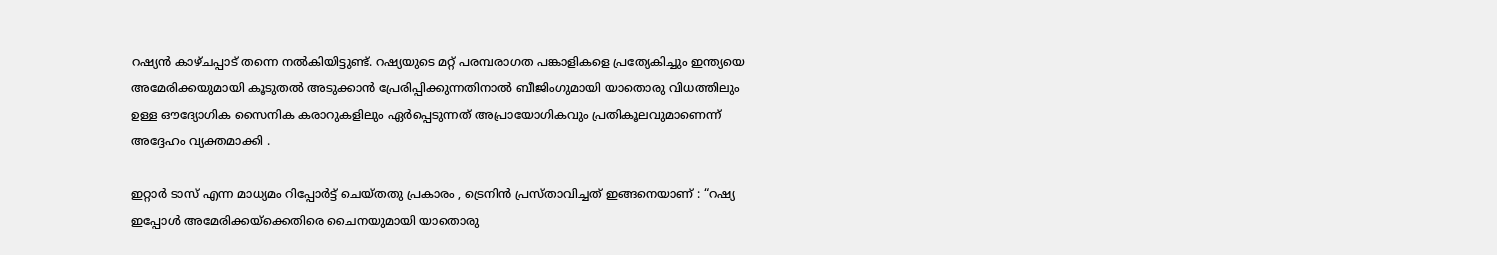റഷ്യൻ കാഴ്ചപ്പാട് തന്നെ നൽകിയിട്ടുണ്ട്. റഷ്യയുടെ മറ്റ് പരമ്പരാഗത പങ്കാളികളെ പ്രത്യേകിച്ചും ഇന്ത്യയെ അമേരിക്കയുമായി കൂടുതൽ അടുക്കാൻ പ്രേരിപ്പിക്കുന്നതിനാൽ ബീജിംഗുമായി യാതൊരു വിധത്തിലും ഉള്ള ഔദ്യോഗിക സൈനിക കരാറുകളിലും ഏർപ്പെടുന്നത് അപ്രായോഗികവും പ്രതികൂലവുമാണെന്ന് അദ്ദേഹം വ്യക്തമാക്കി .

ഇറ്റാർ ടാസ് എന്ന മാധ്യമം റിപ്പോർട്ട് ചെയ്തതു പ്രകാരം , ട്രെനിൻ പ്രസ്താവിച്ചത് ഇങ്ങനെയാണ് : “റഷ്യ ഇപ്പോൾ അമേരിക്കയ്‌ക്കെതിരെ ചൈനയുമായി യാതൊരു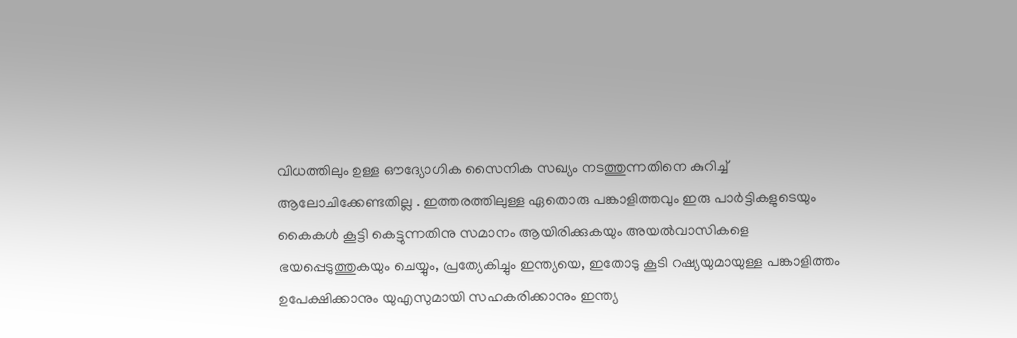വിധത്തിലും ഉള്ള ഔദ്യോഗിക സൈനിക സഖ്യം നടത്തുന്നതിനെ കുറിച്ച് ആലോചിക്കേണ്ടതില്ല . ഇത്തരത്തിലുള്ള ഏതൊരു പങ്കാളിത്തവും ഇരു പാർട്ടികളുടെയും കൈകൾ കൂട്ടി കെട്ടുന്നതിനു സമാനം ആയിരിക്കുകയും അയൽവാസികളെ ഭയപ്പെടുത്തുകയും ചെയ്യും, പ്രത്യേകിച്ചും ഇന്ത്യയെ, ഇതോടു കൂടി റഷ്യയുമായുള്ള പങ്കാളിത്തം ഉപേക്ഷിക്കാനും യുഎസുമായി സഹകരിക്കാനും ഇന്ത്യ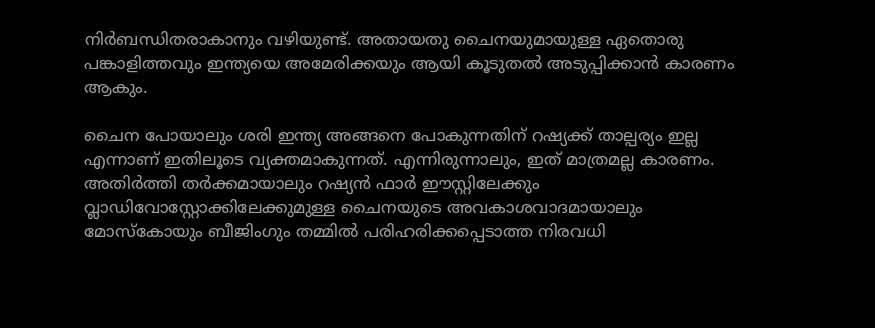നിർബന്ധിതരാകാനും വഴിയുണ്ട്. അതായതു ചൈനയുമായുള്ള ഏതൊരു പങ്കാളിത്തവും ഇന്ത്യയെ അമേരിക്കയും ആയി കൂടുതൽ അടുപ്പിക്കാൻ കാരണം ആകും.

ചൈന പോയാലും ശരി ഇന്ത്യ അങ്ങനെ പോകുന്നതിന് റഷ്യക്ക് താല്പര്യം ഇല്ല എന്നാണ് ഇതിലൂടെ വ്യക്തമാകുന്നത്. എന്നിരുന്നാലും, ഇത് മാത്രമല്ല കാരണം. അതിർത്തി തർക്കമായാലും റഷ്യൻ ഫാർ ഈസ്റ്റിലേക്കും വ്ലാഡിവോസ്റ്റോക്കിലേക്കുമുള്ള ചൈനയുടെ അവകാശവാദമായാലും മോസ്കോയും ബീജിംഗും തമ്മിൽ പരിഹരിക്കപ്പെടാത്ത നിരവധി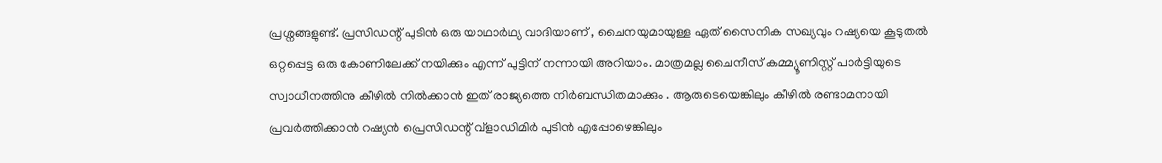പ്രശ്നങ്ങളുണ്ട്. പ്രസിഡന്റ് പുടിൻ ഒരു യാഥാർഥ്യ വാദിയാണ് , ചൈനയുമായുള്ള ഏത് സൈനിക സഖ്യവും റഷ്യയെ കൂടുതൽ ഒറ്റപ്പെട്ട ഒരു കോണിലേക്ക് നയിക്കും എന്ന് പുട്ടിന് നന്നായി അറിയാം. മാത്രമല്ല ചൈനീസ് കമ്മ്യൂണിസ്റ്റ് പാർട്ടിയുടെ സ്വാധീനത്തിനു കീഴിൽ നിൽക്കാൻ ഇത് രാജ്യത്തെ നിർബന്ധിതമാക്കും . ആരുടെയെങ്കിലും കീഴിൽ രണ്ടാമനായി പ്രവർത്തിക്കാൻ റഷ്യൻ പ്രെസിഡന്റ് വ്‌ളാഡിമിർ പുടിൻ എപ്പോഴെങ്കിലും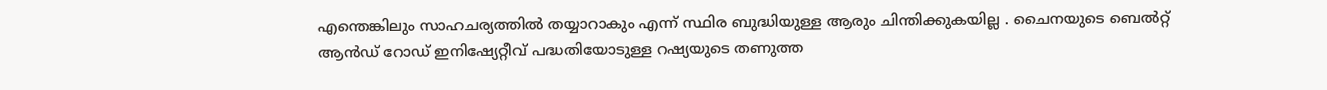എന്തെങ്കിലും സാഹചര്യത്തിൽ തയ്യാറാകും എന്ന് സ്ഥിര ബുദ്ധിയുള്ള ആരും ചിന്തിക്കുകയില്ല . ചൈനയുടെ ബെൽറ്റ് ആൻഡ് റോഡ് ഇനിഷ്യേറ്റീവ് പദ്ധതിയോടുള്ള റഷ്യയുടെ തണുത്ത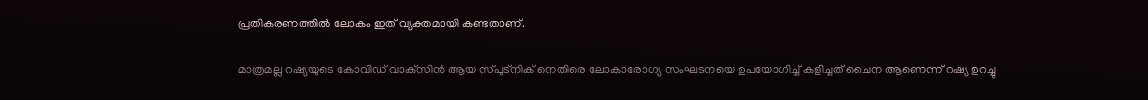പ്രതികരണത്തിൽ ലോകം ഇത് വ്യക്തമായി കണ്ടതാണ്.

മാത്രമല്ല റഷ്യയുടെ കോവിഡ് വാക്‌സിൻ ആയ സ്പുട്നിക് നെതിരെ ലോകാരോഗ്യ സംഘടനയെ ഉപയോഗിച്ച് കളിച്ചത് ചൈന ആണെന്ന് റഷ്യ ഉറച്ചു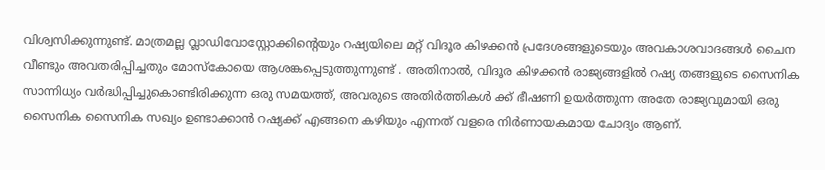വിശ്വസിക്കുന്നുണ്ട്. മാത്രമല്ല വ്ലാഡിവോസ്റ്റോക്കിന്റെയും റഷ്യയിലെ മറ്റ് വിദൂര കിഴക്കൻ പ്രദേശങ്ങളുടെയും അവകാശവാദങ്ങൾ ചൈന വീണ്ടും അവതരിപ്പിച്ചതും മോസ്കോയെ ആശങ്കപ്പെടുത്തുന്നുണ്ട് . അതിനാൽ, വിദൂര കിഴക്കൻ രാജ്യങ്ങളിൽ റഷ്യ തങ്ങളുടെ സൈനിക സാന്നിധ്യം വർദ്ധിപ്പിച്ചുകൊണ്ടിരിക്കുന്ന ഒരു സമയത്ത്, അവരുടെ അതിർത്തികൾ ക്ക് ഭീഷണി ഉയർത്തുന്ന അതേ രാജ്യവുമായി ഒരു സൈനിക സൈനിക സഖ്യം ഉണ്ടാക്കാൻ റഷ്യക്ക് എങ്ങനെ കഴിയും എന്നത് വളരെ നിർണായകമായ ചോദ്യം ആണ്.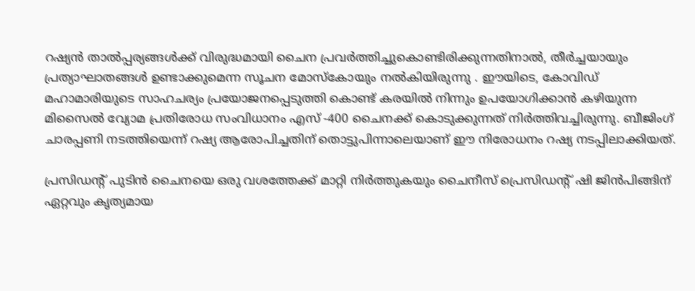റഷ്യൻ താൽപ്പര്യങ്ങൾക്ക് വിരുദ്ധമായി ചൈന പ്രവർത്തിച്ചുകൊണ്ടിരിക്കുന്നതിനാൽ, തീർച്ചയായും പ്രത്യാഘാതങ്ങൾ ഉണ്ടാക്കുമെന്ന സൂചന മോസ്കോയും നൽകിയിരുന്നു . ഈയിടെ, കോവിഡ് മഹാമാരിയുടെ സാഹചര്യം പ്രയോജനപ്പെടുത്തി കൊണ്ട് കരയിൽ നിന്നും ഉപയോഗിക്കാൻ കഴിയുന്ന മിസൈൽ വ്യോമ പ്രതിരോധ സംവിധാനം എസ് -400 ചൈനക്ക് കൊടുക്കുന്നത് നിർത്തിവച്ചിരുന്നു. ബീജിംഗ് ചാരപ്പണി നടത്തിയെന്ന് റഷ്യ ആരോപിച്ചതിന് തൊട്ടുപിന്നാലെയാണ് ഈ നിരോധനം റഷ്യ നടപ്പിലാക്കിയത്.

പ്രസിഡന്റ് പുടിൻ ചൈനയെ ഒരു വശത്തേക്ക് മാറ്റി നിർത്തുകയും ചൈനീസ് പ്രെസിഡന്റ് ഷി ജിൻപിങ്ങിന് ഏറ്റവും കൃത്യമായ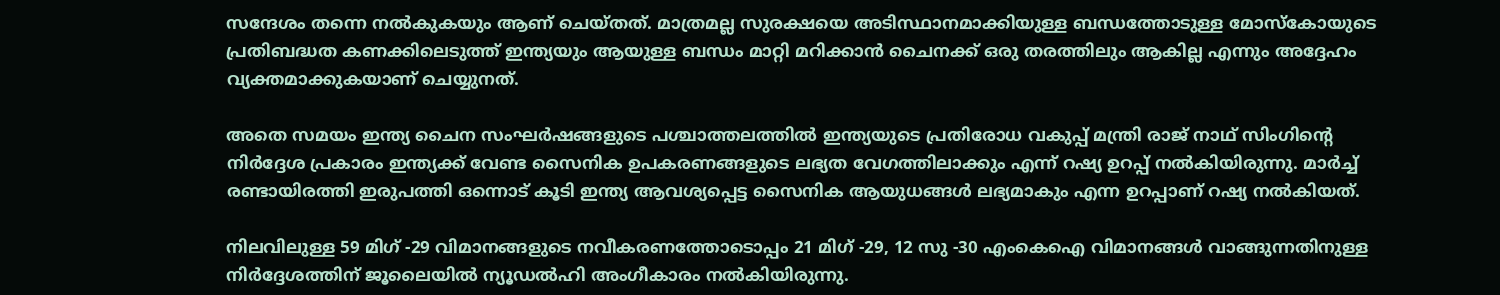സന്ദേശം തന്നെ നൽകുകയും ആണ് ചെയ്തത്. മാത്രമല്ല സുരക്ഷയെ അടിസ്ഥാനമാക്കിയുള്ള ബന്ധത്തോടുള്ള മോസ്കോയുടെ പ്രതിബദ്ധത കണക്കിലെടുത്ത് ഇന്ത്യയും ആയുള്ള ബന്ധം മാറ്റി മറിക്കാൻ ചൈനക്ക് ഒരു തരത്തിലും ആകില്ല എന്നും അദ്ദേഹം വ്യക്തമാക്കുകയാണ് ചെയ്യുനത്.

അതെ സമയം ഇന്ത്യ ചൈന സംഘർഷങ്ങളുടെ പശ്ചാത്തലത്തിൽ ഇന്ത്യയുടെ പ്രതിരോധ വകുപ്പ് മന്ത്രി രാജ് നാഥ് സിംഗിന്റെ നിർദ്ദേശ പ്രകാരം ഇന്ത്യക്ക് വേണ്ട സൈനിക ഉപകരണങ്ങളുടെ ലഭ്യത വേഗത്തിലാക്കും എന്ന് റഷ്യ ഉറപ്പ് നൽകിയിരുന്നു. മാർച്ച് രണ്ടായിരത്തി ഇരുപത്തി ഒന്നൊട് കൂടി ഇന്ത്യ ആവശ്യപ്പെട്ട സൈനിക ആയുധങ്ങൾ ലഭ്യമാകും എന്ന ഉറപ്പാണ് റഷ്യ നൽകിയത്.

നിലവിലുള്ള 59 മിഗ് -29 വിമാനങ്ങളുടെ നവീകരണത്തോടൊപ്പം 21 മിഗ് -29, 12 സു -30 എം‌കെ‌ഐ വിമാനങ്ങൾ വാങ്ങുന്നതിനുള്ള നിർദ്ദേശത്തിന് ജൂലൈയിൽ ന്യൂഡൽഹി അംഗീകാരം നൽകിയിരുന്നു.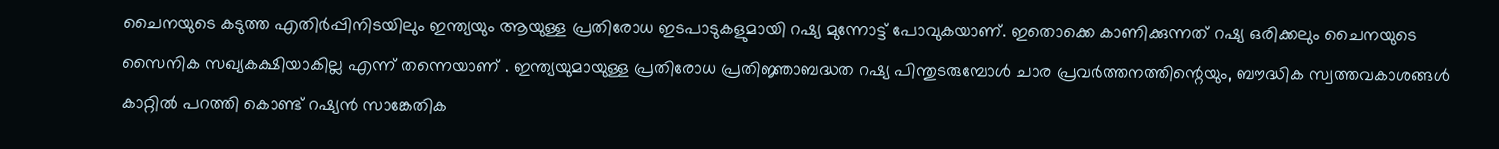ചൈനയുടെ കടുത്ത എതിർപ്പിനിടയിലും ഇന്ത്യയും ആയുള്ള പ്രതിരോധ ഇടപാടുകളുമായി റഷ്യ മുന്നോട്ട് പോവുകയാണ്. ഇതൊക്കെ കാണിക്കുന്നത് റഷ്യ ഒരിക്കലും ചൈനയുടെ സൈനിക സഖ്യകക്ഷിയാകില്ല എന്ന് തന്നെയാണ് . ഇന്ത്യയുമായുള്ള പ്രതിരോധ പ്രതിജ്ഞാബദ്ധത റഷ്യ പിന്തുടരുമ്പോൾ ചാര പ്രവർത്തനത്തിന്റെയും, ബൗദ്ധിക സ്വത്തവകാശങ്ങൾ കാറ്റിൽ പറത്തി കൊണ്ട് റഷ്യൻ സാങ്കേതിക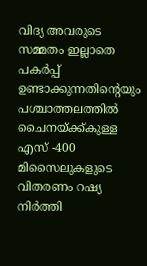വിദ്യ അവരുടെ സമ്മതം ഇല്ലാതെ പകർപ്പ് ഉണ്ടാക്കുന്നതിന്റെയും പശ്ചാത്തലത്തിൽ ചൈനയ്ക്ക്കുള്ള എസ് -400 മിസൈലുകളുടെ വിതരണം റഷ്യ നിർത്തി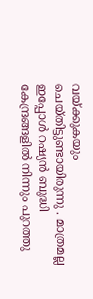വയ്ക്കുകയും ചെയ്തിട്ടുണ്ടായിരുന്നു . മാത്രമല്ല ഇപ്പോൾ റഷ്യൻ ബുദ്ധി കേന്ദ്രങ്ങളിൽ നിന്നും പുറത്തു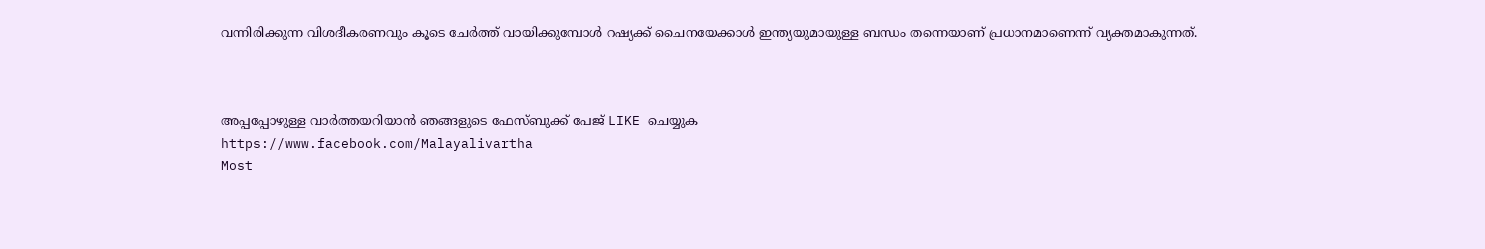വന്നിരിക്കുന്ന വിശദീകരണവും കൂടെ ചേർത്ത് വായിക്കുമ്പോൾ റഷ്യക്ക് ചൈനയേക്കാൾ ഇന്ത്യയുമായുള്ള ബന്ധം തന്നെയാണ് പ്രധാനമാണെന്ന് വ്യക്തമാകുന്നത്.



അപ്പപ്പോഴുള്ള വാര്‍ത്തയറിയാന്‍ ഞങ്ങളുടെ ഫേസ്‌ബുക്ക്‌ പേജ് LIKE ചെയ്യുക
https://www.facebook.com/Malayalivartha
Most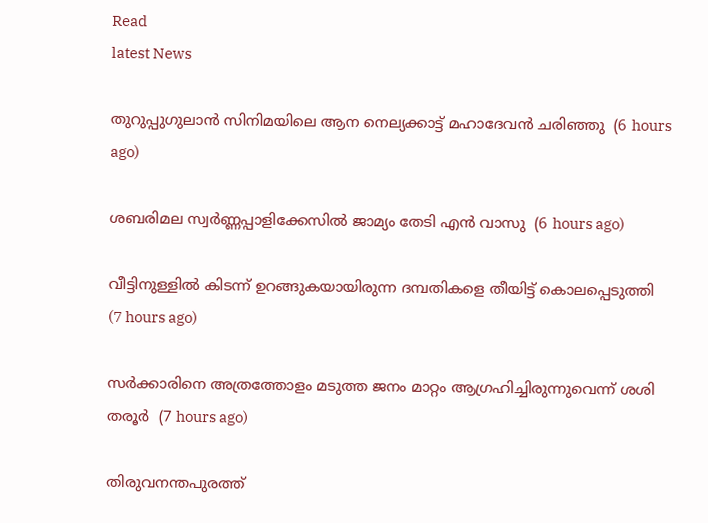Read
latest News

തുറുപ്പുഗുലാന്‍ സിനിമയിലെ ആന നെല്യക്കാട്ട് മഹാദേവന്‍ ചരിഞ്ഞു  (6 hours ago)

ശബരിമല സ്വര്‍ണ്ണപ്പാളിക്കേസില്‍ ജാമ്യം തേടി എന്‍ വാസു  (6 hours ago)

വീട്ടിനുള്ളില്‍ കിടന്ന് ഉറങ്ങുകയായിരുന്ന ദമ്പതികളെ തീയിട്ട് കൊലപ്പെടുത്തി  (7 hours ago)

സര്‍ക്കാരിനെ അത്രത്തോളം മടുത്ത ജനം മാറ്റം ആഗ്രഹിച്ചിരുന്നുവെന്ന് ശശി തരൂര്‍  (7 hours ago)

തിരുവനന്തപുരത്ത്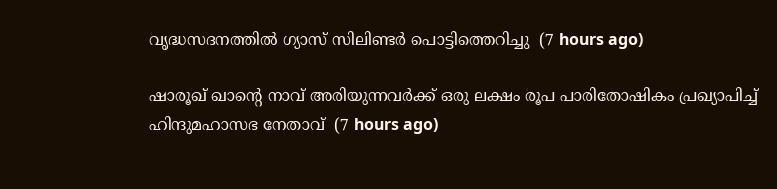വൃദ്ധസദനത്തില്‍ ഗ്യാസ് സിലിണ്ടര്‍ പൊട്ടിത്തെറിച്ചു  (7 hours ago)

ഷാരൂഖ് ഖാന്റെ നാവ് അരിയുന്നവര്‍ക്ക് ഒരു ലക്ഷം രൂപ പാരിതോഷികം പ്രഖ്യാപിച്ച് ഹിന്ദുമഹാസഭ നേതാവ്  (7 hours ago)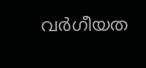വര്‍ഗീയത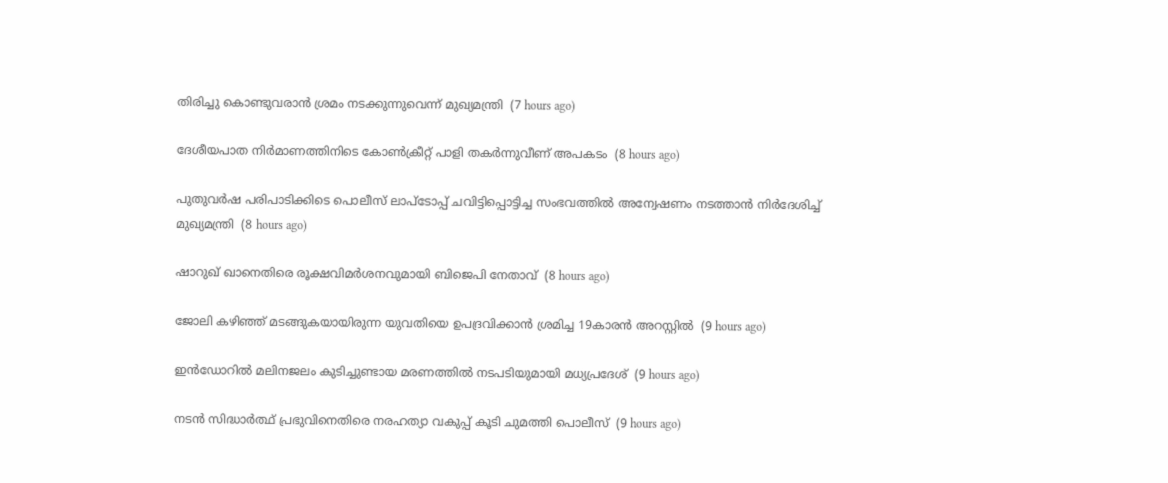തിരിച്ചു കൊണ്ടുവരാന്‍ ശ്രമം നടക്കുന്നുവെന്ന് മുഖ്യമന്ത്രി  (7 hours ago)

ദേശീയപാത നിര്‍മാണത്തിനിടെ കോണ്‍ക്രീറ്റ് പാളി തകര്‍ന്നുവീണ് അപകടം  (8 hours ago)

പുതുവര്‍ഷ പരിപാടിക്കിടെ പൊലീസ് ലാപ്‌ടോപ്പ് ചവിട്ടിപ്പൊട്ടിച്ച സംഭവത്തില്‍ അന്വേഷണം നടത്താന്‍ നിര്‍ദേശിച്ച് മുഖ്യമന്ത്രി  (8 hours ago)

ഷാറുഖ് ഖാനെതിരെ രൂക്ഷവിമര്‍ശനവുമായി ബിജെപി നേതാവ്  (8 hours ago)

ജോലി കഴിഞ്ഞ് മടങ്ങുകയായിരുന്ന യുവതിയെ ഉപദ്രവിക്കാന്‍ ശ്രമിച്ച 19കാരന്‍ അറസ്റ്റില്‍  (9 hours ago)

ഇന്‍ഡോറില്‍ മലിനജലം കുടിച്ചുണ്ടായ മരണത്തില്‍ നടപടിയുമായി മധ്യപ്രദേശ്  (9 hours ago)

നടന്‍ സിദ്ധാര്‍ത്ഥ് പ്രഭുവിനെതിരെ നരഹത്യാ വകുപ്പ് കൂടി ചുമത്തി പൊലീസ്  (9 hours ago)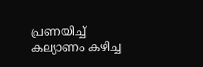പ്രണയിച്ച് കല്യാണം കഴിച്ച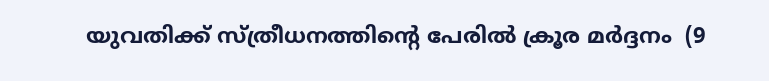യുവതിക്ക് സ്ത്രീധനത്തിന്റെ പേരില്‍ ക്രൂര മര്‍ദ്ദനം  (9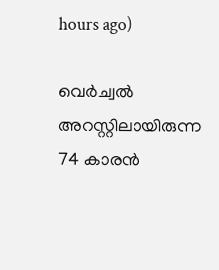hours ago)

വെര്‍ച്വല്‍ അറസ്റ്റിലായിരുന്ന 74 കാരന്‍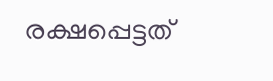രക്ഷപ്പെട്ടത്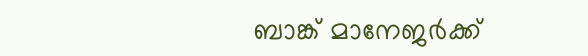ബാങ്ക് മാനേജര്‍ക്ക്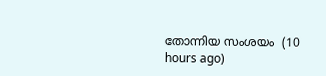തോന്നിയ സംശയം  (10 hours ago)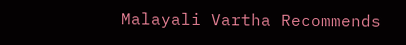Malayali Vartha Recommends